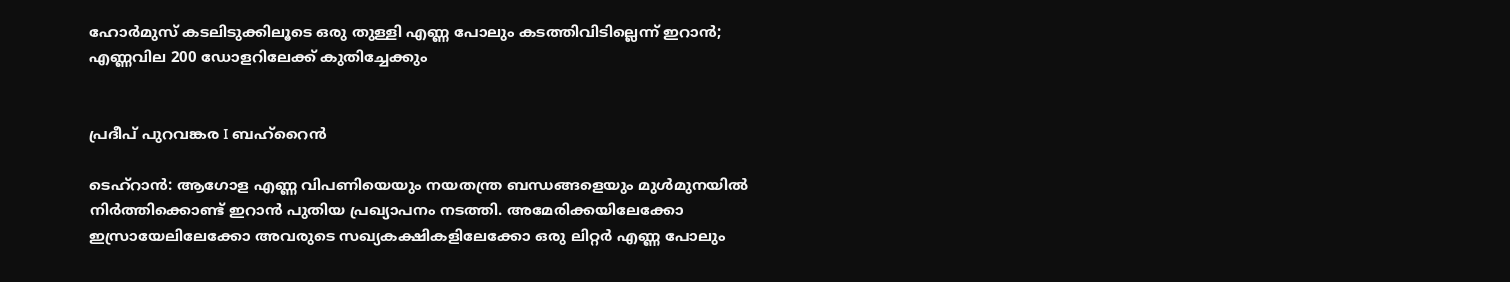ഹോർമുസ് കടലിടുക്കിലൂടെ ഒരു തുള്ളി എണ്ണ പോലും കടത്തിവിടില്ലെന്ന് ഇറാൻ; എണ്ണവില 200 ഡോളറിലേക്ക് കുതിച്ചേക്കും


പ്രദീപ് പുറവങ്കര I ബഹ്റൈൻ

ടെഹ്‌റാൻ: ആഗോള എണ്ണ വിപണിയെയും നയതന്ത്ര ബന്ധങ്ങളെയും മുൾമുനയിൽ നിർത്തിക്കൊണ്ട് ഇറാൻ പുതിയ പ്രഖ്യാപനം നടത്തി. അമേരിക്കയിലേക്കോ ഇസ്രായേലിലേക്കോ അവരുടെ സഖ്യകക്ഷികളിലേക്കോ ഒരു ലിറ്റർ എണ്ണ പോലും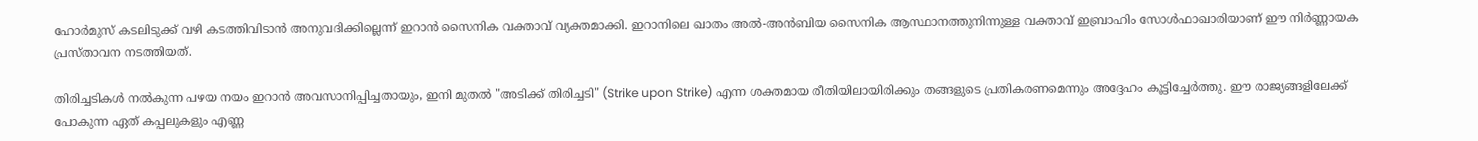ഹോർമുസ് കടലിടുക്ക് വഴി കടത്തിവിടാൻ അനുവദിക്കില്ലെന്ന് ഇറാൻ സൈനിക വക്താവ് വ്യക്തമാക്കി. ഇറാനിലെ ഖാതം അൽ-അൻബിയ സൈനിക ആസ്ഥാനത്തുനിന്നുള്ള വക്താവ് ഇബ്രാഹിം സോൾഫാഖാരിയാണ് ഈ നിർണ്ണായക പ്രസ്താവന നടത്തിയത്.

തിരിച്ചടികൾ നൽകുന്ന പഴയ നയം ഇറാൻ അവസാനിപ്പിച്ചതായും, ഇനി മുതൽ "അടിക്ക് തിരിച്ചടി" (Strike upon Strike) എന്ന ശക്തമായ രീതിയിലായിരിക്കും തങ്ങളുടെ പ്രതികരണമെന്നും അദ്ദേഹം കൂട്ടിച്ചേർത്തു. ഈ രാജ്യങ്ങളിലേക്ക് പോകുന്ന ഏത് കപ്പലുകളും എണ്ണ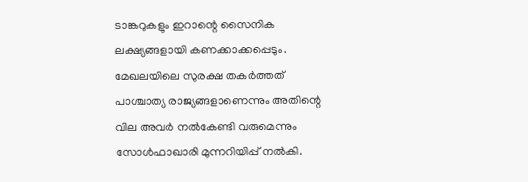ടാങ്കറുകളും ഇറാന്റെ സൈനിക ലക്ഷ്യങ്ങളായി കണക്കാക്കപ്പെടും. മേഖലയിലെ സുരക്ഷ തകർത്തത് പാശ്ചാത്യ രാജ്യങ്ങളാണെന്നും അതിന്റെ വില അവർ നൽകേണ്ടി വരുമെന്നും സോൾഫാഖാരി മുന്നറിയിപ്പ് നൽകി.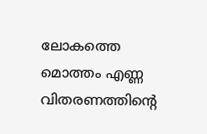ലോകത്തെ മൊത്തം എണ്ണ വിതരണത്തിന്റെ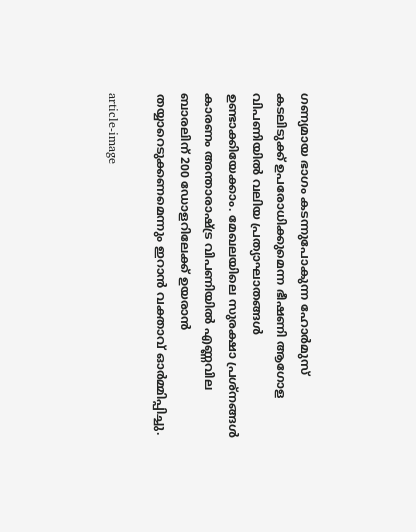ഗണ്യമായ ഭാഗം കടന്നുപോകുന്ന ഹോർമുസ് കടലിടുക്ക് ഉപരോധിക്കുമെന്ന ഭീഷണി ആഗോള വിപണിയിൽ വലിയ പ്രത്യാഘാതങ്ങൾ ഉണ്ടാക്കിയേക്കാം. മേഖലയിലെ സുരക്ഷാ പ്രശ്നങ്ങൾ കാരണം അന്താരാഷ്ട്ര വിപണിയിൽ എണ്ണവില ബാരലിന് 200 ഡോളറിലേക്ക് ഉയരാൻ തയ്യാറെടുക്കണമെന്നും ഇറാൻ വക്താവ് ഓർമ്മിപ്പിച്ചു.

article-image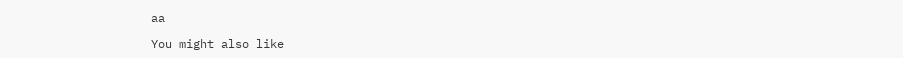aa

You might also like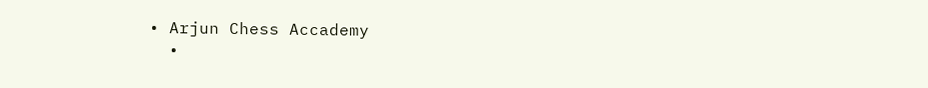• Arjun Chess Accademy
  •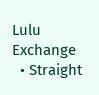Lulu Exchange
  • Straight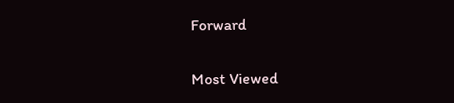Forward

Most Viewed